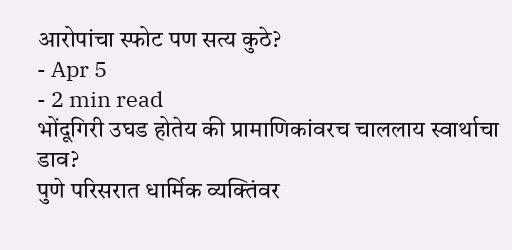आरोपांचा स्फोट पण सत्य कुठे?
- Apr 5
- 2 min read
भोंदूगिरी उघड होतेय की प्रामाणिकांवरच चाललाय स्वार्थाचा डाव?
पुणे परिसरात धार्मिक व्यक्तिंवर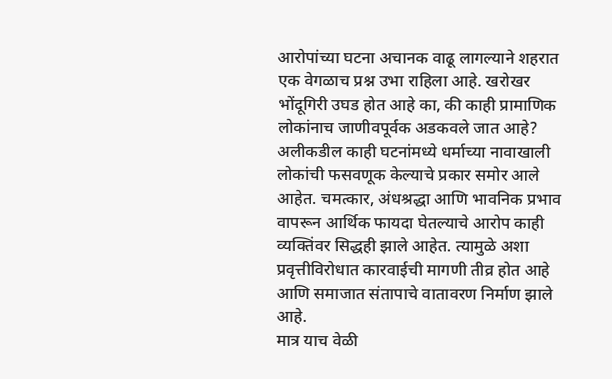आरोपांच्या घटना अचानक वाढू लागल्याने शहरात एक वेगळाच प्रश्न उभा राहिला आहे. खरोखर भोंदूगिरी उघड होत आहे का, की काही प्रामाणिक लोकांनाच जाणीवपूर्वक अडकवले जात आहे?
अलीकडील काही घटनांमध्ये धर्माच्या नावाखाली लोकांची फसवणूक केल्याचे प्रकार समोर आले आहेत. चमत्कार, अंधश्रद्धा आणि भावनिक प्रभाव वापरून आर्थिक फायदा घेतल्याचे आरोप काही व्यक्तिंवर सिद्धही झाले आहेत. त्यामुळे अशा प्रवृत्तीविरोधात कारवाईची मागणी तीव्र होत आहे आणि समाजात संतापाचे वातावरण निर्माण झाले आहे.
मात्र याच वेळी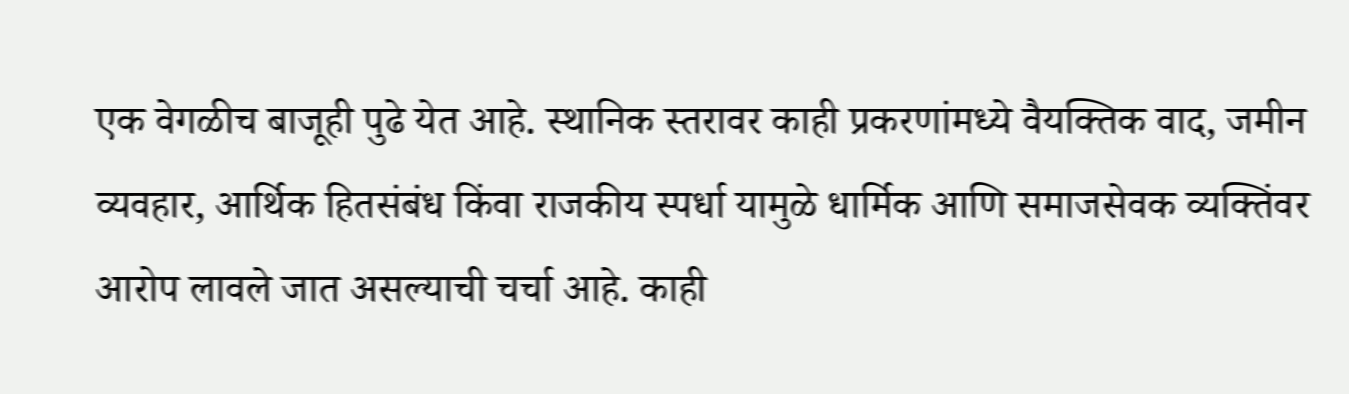एक वेगळीच बाजूही पुढे येत आहे. स्थानिक स्तरावर काही प्रकरणांमध्ये वैयक्तिक वाद, जमीन व्यवहार, आर्थिक हितसंबंध किंवा राजकीय स्पर्धा यामुळे धार्मिक आणि समाजसेवक व्यक्तिंवर आरोप लावले जात असल्याची चर्चा आहे. काही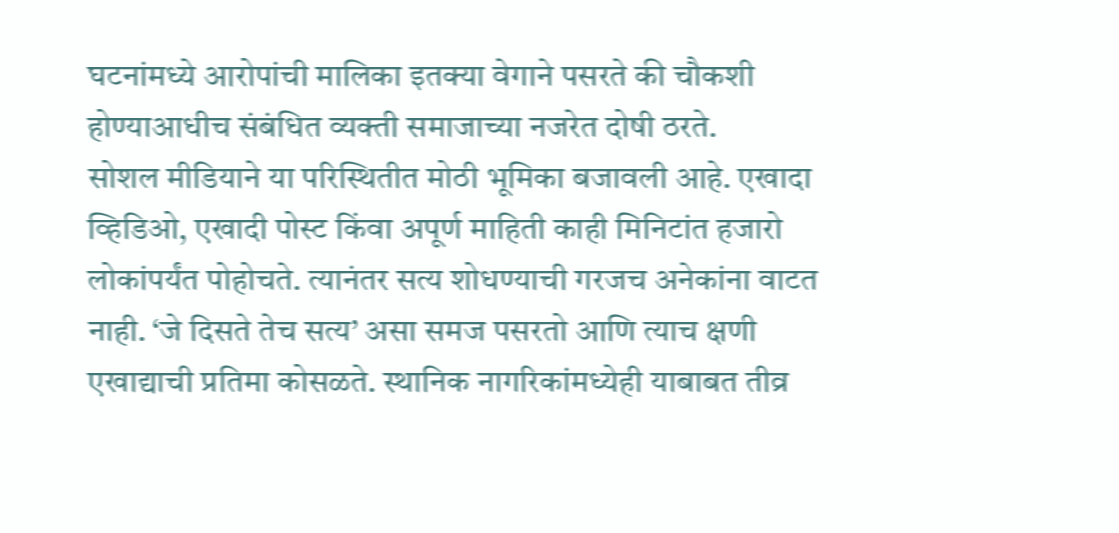घटनांमध्ये आरोपांची मालिका इतक्या वेगाने पसरते की चौकशी होण्याआधीच संबंधित व्यक्ती समाजाच्या नजरेत दोषी ठरते.
सोशल मीडियाने या परिस्थितीत मोठी भूमिका बजावली आहे. एखादा व्हिडिओ, एखादी पोस्ट किंवा अपूर्ण माहिती काही मिनिटांत हजारो लोकांपर्यंत पोहोचते. त्यानंतर सत्य शोधण्याची गरजच अनेकांना वाटत नाही. ‘जे दिसते तेच सत्य’ असा समज पसरतो आणि त्याच क्षणी एखाद्याची प्रतिमा कोसळते. स्थानिक नागरिकांमध्येही याबाबत तीव्र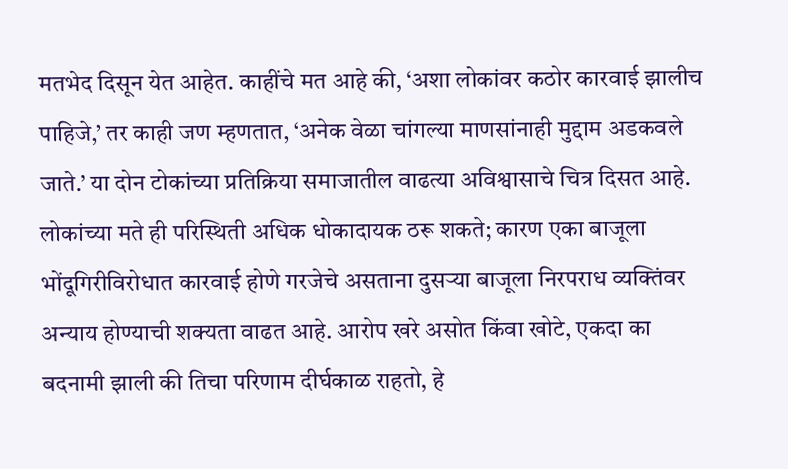मतभेद दिसून येत आहेत. काहींचे मत आहे की, ‘अशा लोकांवर कठोर कारवाई झालीच पाहिजे,’ तर काही जण म्हणतात, ‘अनेक वेळा चांगल्या माणसांनाही मुद्दाम अडकवले जाते.’ या दोन टोकांच्या प्रतिक्रिया समाजातील वाढत्या अविश्वासाचे चित्र दिसत आहे.
लोकांच्या मते ही परिस्थिती अधिक धोकादायक ठरू शकते; कारण एका बाजूला भोंदूगिरीविरोधात कारवाई होणे गरजेचे असताना दुसऱ्या बाजूला निरपराध व्यक्तिंवर अन्याय होण्याची शक्यता वाढत आहे. आरोप खरे असोत किंवा खोटे, एकदा का बदनामी झाली की तिचा परिणाम दीर्घकाळ राहतो, हे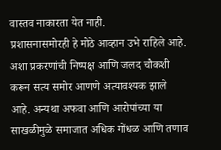वास्तव नाकारता येत नाही.
प्रशासनासमोरही हे मोठे आव्हान उभे राहिले आहे. अशा प्रकरणांची निष्पक्ष आणि जलद चौकशी करून सत्य समोर आणणे अत्यावश्यक झाले आहे. अन्यथा अफवा आणि आरोपांच्या या साखळीमुळे समाजात अधिक गोंधळ आणि तणाव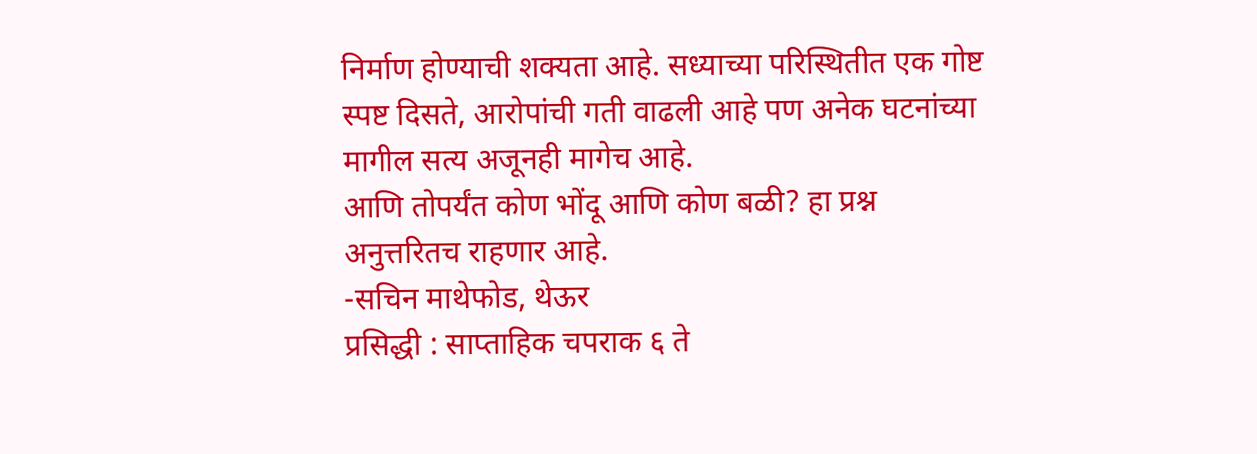निर्माण होण्याची शक्यता आहे. सध्याच्या परिस्थितीत एक गोष्ट स्पष्ट दिसते, आरोपांची गती वाढली आहे पण अनेक घटनांच्या मागील सत्य अजूनही मागेच आहे.
आणि तोपर्यंत कोण भोंदू आणि कोण बळी? हा प्रश्न अनुत्तरितच राहणार आहे.
-सचिन माथेफोड, थेऊर
प्रसिद्धी : साप्ताहिक चपराक ६ ते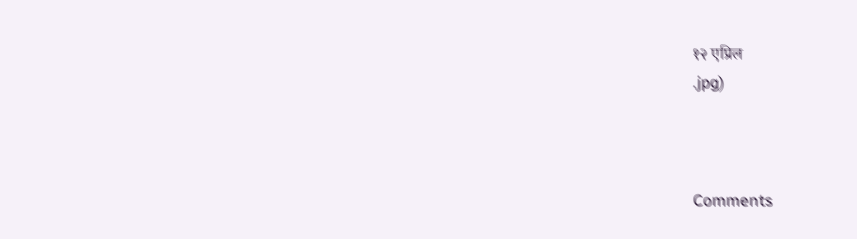१२ एप्रिल
.jpg)



Comments